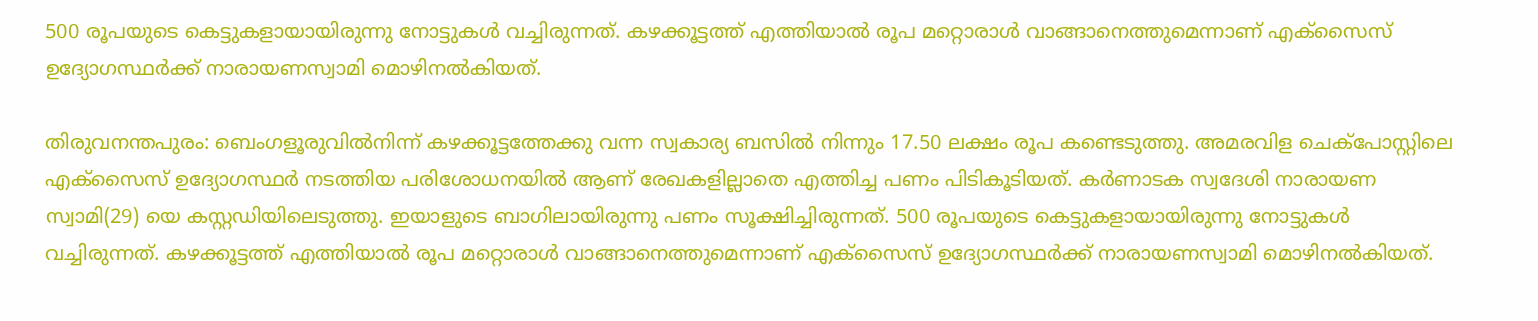500 രൂപയുടെ കെട്ടുകളായായിരുന്നു നോട്ടുകൾ വച്ചിരുന്നത്. കഴക്കൂട്ടത്ത് എത്തിയാൽ രൂപ മറ്റൊരാൾ വാങ്ങാനെത്തുമെന്നാണ് എക്‌സൈസ് ഉദ്യോഗസ്ഥർക്ക് നാരായണസ്വാമി മൊഴിനൽകിയത്.

തിരുവനന്തപുരം: ബെംഗളൂരുവിൽനിന്ന് കഴക്കൂട്ടത്തേക്കു വന്ന സ്വകാര്യ ബസിൽ നിന്നും 17.50 ലക്ഷം രൂപ കണ്ടെടുത്തു. അമരവിള ചെക്‌പോസ്റ്റിലെ എക്‌സൈസ് ഉദ്യോഗസ്ഥർ നടത്തിയ പരിശോധനയിൽ ആണ് രേഖകളില്ലാതെ എത്തിച്ച പണം പിടികൂടിയത്. കർണാടക സ്വദേശി നാരായണ സ്വാമി(29) യെ കസ്റ്റഡിയിലെടുത്തു. ഇയാളുടെ ബാഗിലായിരുന്നു പണം സൂക്ഷിച്ചിരുന്നത്. 500 രൂപയുടെ കെട്ടുകളായായിരുന്നു നോട്ടുകൾ വച്ചിരുന്നത്. കഴക്കൂട്ടത്ത് എത്തിയാൽ രൂപ മറ്റൊരാൾ വാങ്ങാനെത്തുമെന്നാണ് എക്‌സൈസ് ഉദ്യോഗസ്ഥർക്ക് നാരായണസ്വാമി മൊഴിനൽകിയത്.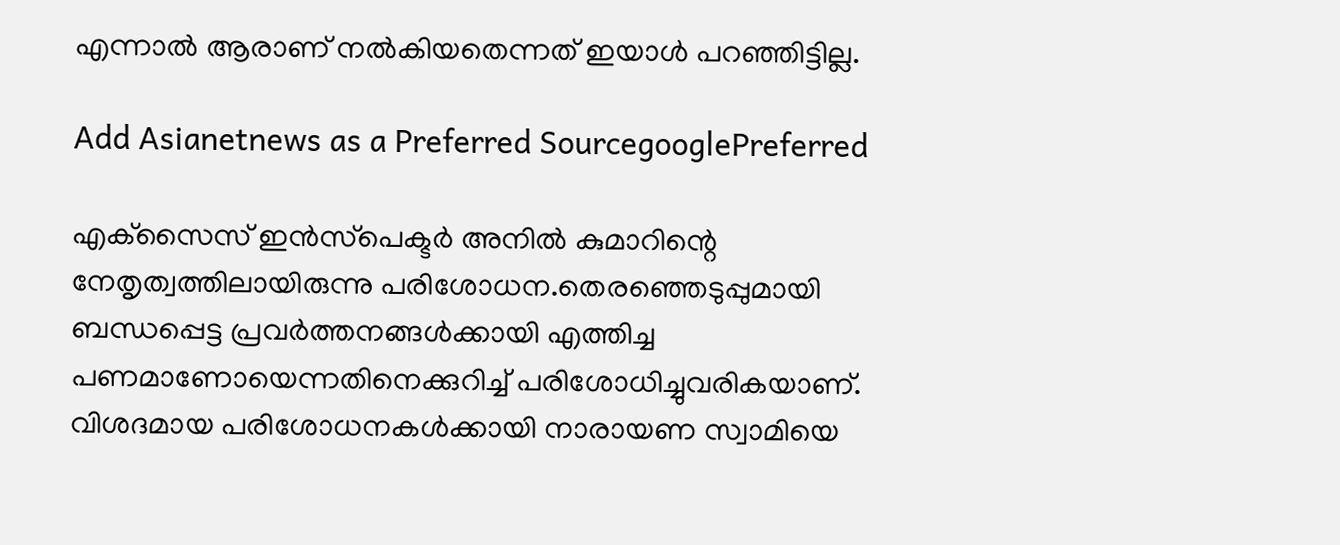എന്നാൽ ആരാണ് നൽകിയതെന്നത് ഇയാൾ പറഞ്ഞിട്ടില്ല.

Add Asianetnews as a Preferred SourcegooglePreferred

എക്‌സൈസ് ഇൻസ്‌പെക്ടർ അനിൽ കുമാറിന്റെ നേതൃത്വത്തിലായിരുന്നു പരിശോധന.തെരഞ്ഞെടുപ്പുമായി ബന്ധപ്പെട്ട പ്രവർത്തനങ്ങൾക്കായി എത്തിച്ച പണമാണോയെന്നതിനെക്കുറിച്ച് പരിശോധിച്ചുവരികയാണ്. വിശദമായ പരിശോധനകൾക്കായി നാരായണ സ്വാമിയെ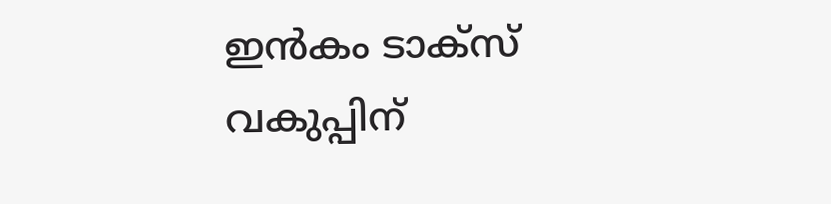ഇൻകം ടാക്സ് വകുപ്പിന്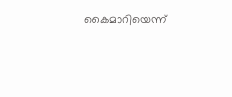കൈമാറിയെന്ന്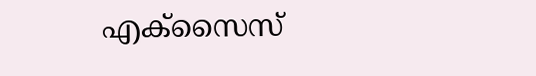എക്സൈസ്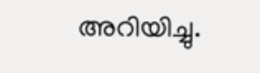അറിയിച്ചു.